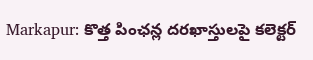Markapur: కొత్త పింఛన్ల దరఖాస్తులపై కలెక్టర్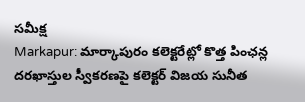సమీక్ష
Markapur: మార్కాపురం కలెక్టరేట్లో కొత్త పింఛన్ల దరఖాస్తుల స్వీకరణపై కలెక్టర్ విజయ సునీత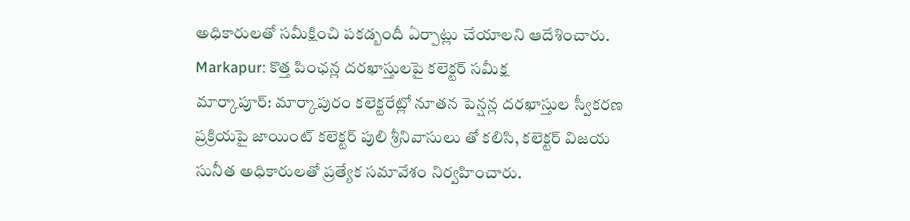అధికారులతో సమీక్షించి పకడ్బందీ ఏర్పాట్లు చేయాలని ఆదేశించారు.
Markapur: కొత్త పింఛన్ల దరఖాస్తులపై కలెక్టర్ సమీక్ష
మార్కాపూర్: మార్కాపురం కలెక్టరేట్లో నూతన పెన్షన్ల దరఖాస్తుల స్వీకరణ ప్రక్రియపై జాయింట్ కలెక్టర్ పులి శ్రీనివాసులు తో కలిసి, కలెక్టర్ విజయ సునీత అధికారులతో ప్రత్యేక సమావేశం నిర్వహించారు.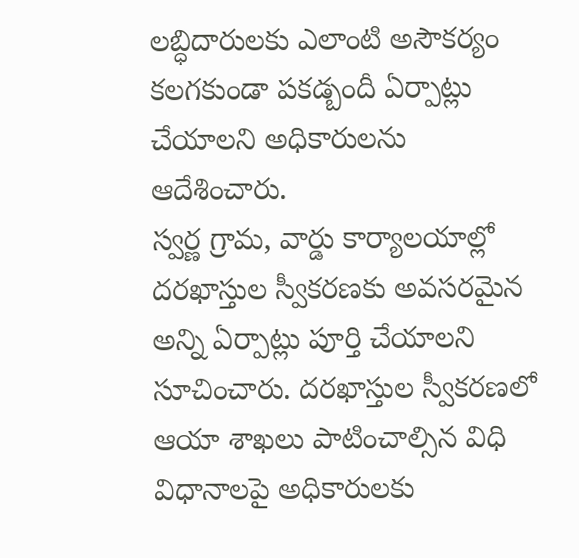లబ్ధిదారులకు ఎలాంటి అసౌకర్యం కలగకుండా పకడ్బందీ ఏర్పాట్లు చేయాలని అధికారులను ఆదేశించారు.
స్వర్ణ గ్రామ, వార్డు కార్యాలయాల్లో దరఖాస్తుల స్వీకరణకు అవసరమైన అన్ని ఏర్పాట్లు పూర్తి చేయాలని సూచించారు. దరఖాస్తుల స్వీకరణలో ఆయా శాఖలు పాటించాల్సిన విధి విధానాలపై అధికారులకు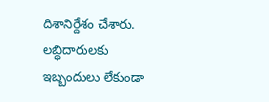దిశానిర్దేశం చేశారు. లబ్ధిదారులకు ఇబ్బందులు లేకుండా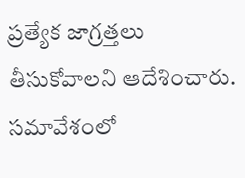ప్రత్యేక జాగ్రత్తలు తీసుకోవాలని ఆదేశించారు.
సమావేశంలో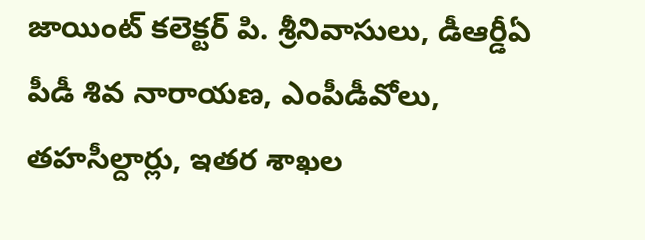జాయింట్ కలెక్టర్ పి. శ్రీనివాసులు, డీఆర్డీఏ పీడీ శివ నారాయణ, ఎంపీడీవోలు, తహసీల్దార్లు, ఇతర శాఖల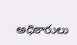అధికారులు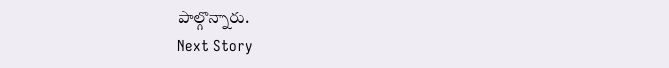పాల్గొన్నారు.
Next Story